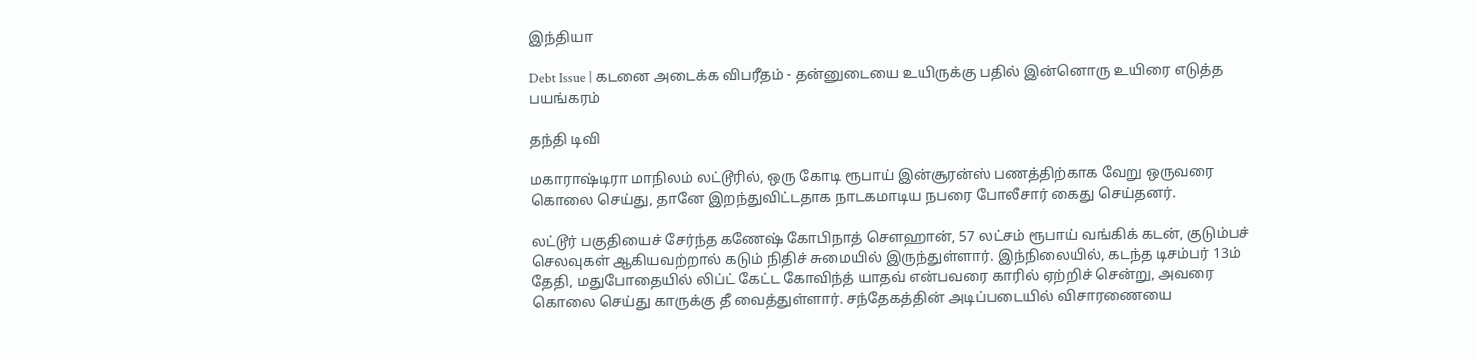இந்தியா

Debt Issue | கடனை அடைக்க விபரீதம் - தன்னுடையை உயிருக்கு பதில் இன்னொரு உயிரை எடுத்த பயங்கரம்

தந்தி டிவி

மகாராஷ்டிரா மாநிலம் லட்டூரில், ஒரு கோடி ரூபாய் இன்சூரன்ஸ் பணத்திற்காக வேறு ஒருவரை கொலை செய்து, தானே இறந்துவிட்டதாக நாடகமாடிய நபரை போலீசார் கைது செய்தனர்.

லட்டூர் பகுதியைச் சேர்ந்த கணேஷ் கோபிநாத் சௌஹான், 57 லட்சம் ரூபாய் வங்கிக் கடன், குடும்பச் செலவுகள் ஆகியவற்றால் கடும் நிதிச் சுமையில் இருந்துள்ளார். இந்நிலையில், கடந்த டிசம்பர் 13ம் தேதி, மதுபோதையில் லிப்ட் கேட்ட கோவிந்த் யாதவ் என்பவரை காரில் ஏற்றிச் சென்று, அவரை கொலை செய்து காருக்கு தீ வைத்துள்ளார். சந்தேகத்தின் அடிப்படையில் விசாரணையை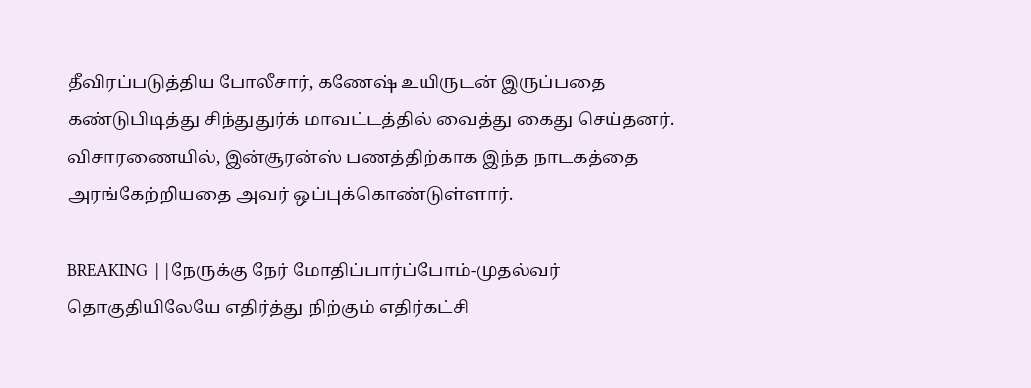தீவிரப்படுத்திய போலீசார், கணேஷ் உயிருடன் இருப்பதை கண்டுபிடித்து சிந்துதுர்க் மாவட்டத்தில் வைத்து கைது செய்தனர். விசாரணையில், இன்சூரன்ஸ் பணத்திற்காக இந்த நாடகத்தை அரங்கேற்றியதை அவர் ஒப்புக்கொண்டுள்ளார்.

BREAKING ||நேருக்கு நேர் மோதிப்பார்ப்போம்-முதல்வர் தொகுதியிலேயே எதிர்த்து நிற்கும் எதிர்கட்சி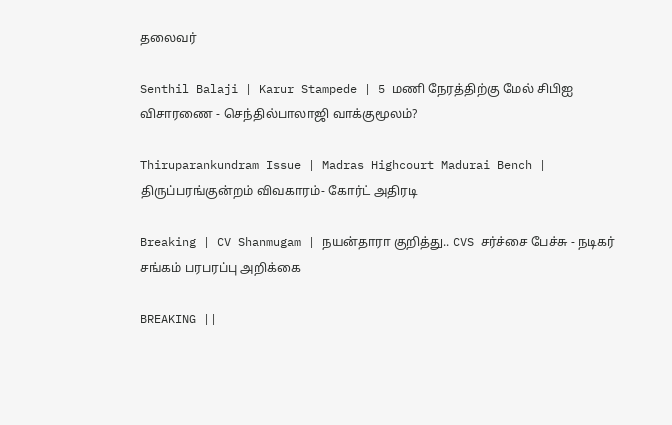தலைவர்

Senthil Balaji | Karur Stampede | 5 மணி நேரத்திற்கு மேல் சிபிஐ விசாரணை - செந்தில்பாலாஜி வாக்குமூலம்?

Thiruparankundram Issue | Madras Highcourt Madurai Bench | திருப்பரங்குன்றம் விவகாரம்- கோர்ட் அதிரடி

Breaking | CV Shanmugam | நயன்தாரா குறித்து.. CVS சர்ச்சை பேச்சு - நடிகர் சங்கம் பரபரப்பு அறிக்கை

BREAKING ||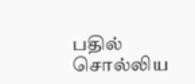பதில் சொல்லிய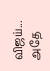விஜய்... அதே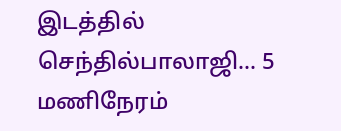இடத்தில் செந்தில்பாலாஜி... 5 மணிநேரம்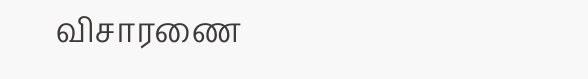விசாரணை